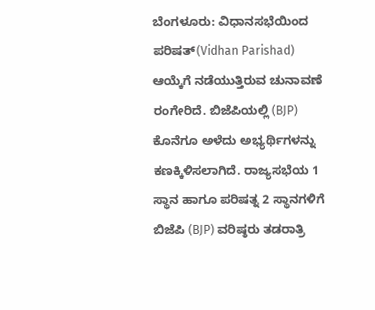ಬೆಂಗಳೂರು: ವಿಧಾನಸಭೆಯಿಂದ ಪರಿಷತ್(Vidhan Parishad) ಆಯ್ಕೆಗೆ ನಡೆಯುತ್ತಿರುವ ಚುನಾವಣೆ ರಂಗೇರಿದೆ. ಬಿಜೆಪಿಯಲ್ಲಿ (BJP) ಕೊನೆಗೂ ಅಳೆದು ಅಭ್ಯರ್ಥಿಗಳನ್ನು ಕಣಕ್ಕಿಳಿಸಲಾಗಿದೆ. ರಾಜ್ಯಸಭೆಯ 1 ಸ್ಥಾನ ಹಾಗೂ ಪರಿಷತ್ನ 2 ಸ್ಥಾನಗಳಿಗೆ ಬಿಜೆಪಿ (BJP) ವರಿಷ್ಠರು ತಡರಾತ್ರಿ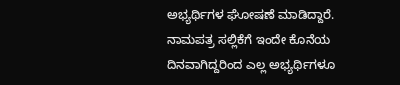ಅಭ್ಯರ್ಥಿಗಳ ಘೋಷಣೆ ಮಾಡಿದ್ದಾರೆ.
ನಾಮಪತ್ರ ಸಲ್ಲಿಕೆಗೆ ಇಂದೇ ಕೊನೆಯ ದಿನವಾಗಿದ್ದರಿಂದ ಎಲ್ಲ ಅಭ್ಯರ್ಥಿಗಳೂ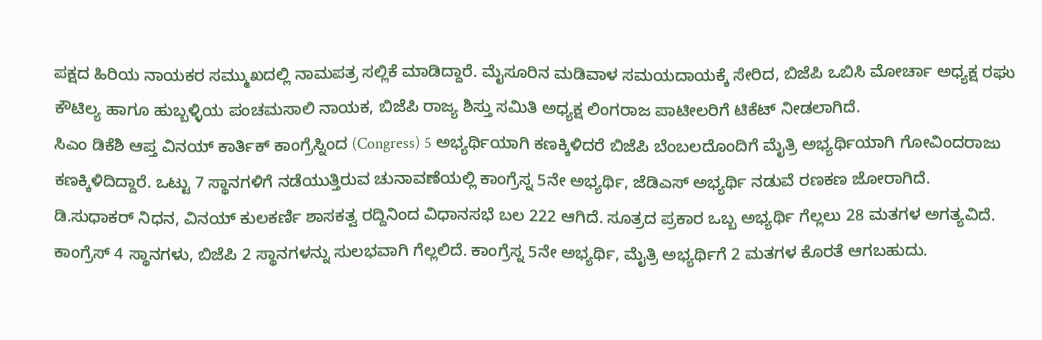ಪಕ್ಷದ ಹಿರಿಯ ನಾಯಕರ ಸಮ್ಮುಖದಲ್ಲಿ ನಾಮಪತ್ರ ಸಲ್ಲಿಕೆ ಮಾಡಿದ್ದಾರೆ. ಮೈಸೂರಿನ ಮಡಿವಾಳ ಸಮಯದಾಯಕ್ಕೆ ಸೇರಿದ, ಬಿಜೆಪಿ ಒಬಿಸಿ ಮೋರ್ಚಾ ಅಧ್ಯಕ್ಷ ರಘು ಕೌಟಿಲ್ಯ ಹಾಗೂ ಹುಬ್ಬಳ್ಳಿಯ ಪಂಚಮಸಾಲಿ ನಾಯಕ, ಬಿಜೆಪಿ ರಾಜ್ಯ ಶಿಸ್ತು ಸಮಿತಿ ಅಧ್ಯಕ್ಷ ಲಿಂಗರಾಜ ಪಾಟೀಲರಿಗೆ ಟಿಕೆಟ್ ನೀಡಲಾಗಿದೆ.
ಸಿಎಂ ಡಿಕೆಶಿ ಆಪ್ತ ವಿನಯ್ ಕಾರ್ತಿಕ್ ಕಾಂಗ್ರೆಸ್ನಿಂದ (Congress) 5 ಅಭ್ಯರ್ಥಿಯಾಗಿ ಕಣಕ್ಕಿಳಿದರೆ ಬಿಜೆಪಿ ಬೆಂಬಲದೊಂದಿಗೆ ಮೈತ್ರಿ ಅಭ್ಯರ್ಥಿಯಾಗಿ ಗೋವಿಂದರಾಜು ಕಣಕ್ಕಿಳಿದಿದ್ದಾರೆ. ಒಟ್ಟು 7 ಸ್ಥಾನಗಳಿಗೆ ನಡೆಯುತ್ತಿರುವ ಚುನಾವಣೆಯಲ್ಲಿ ಕಾಂಗ್ರೆಸ್ನ 5ನೇ ಅಭ್ಯರ್ಥಿ, ಜೆಡಿಎಸ್ ಅಭ್ಯರ್ಥಿ ನಡುವೆ ರಣಕಣ ಜೋರಾಗಿದೆ.
ಡಿ.ಸುಧಾಕರ್ ನಿಧನ, ವಿನಯ್ ಕುಲಕರ್ಣಿ ಶಾಸಕತ್ವ ರದ್ದಿನಿಂದ ವಿಧಾನಸಭೆ ಬಲ 222 ಆಗಿದೆ. ಸೂತ್ರದ ಪ್ರಕಾರ ಒಬ್ಬ ಅಭ್ಯರ್ಥಿ ಗೆಲ್ಲಲು 28 ಮತಗಳ ಅಗತ್ಯವಿದೆ. ಕಾಂಗ್ರೆಸ್ 4 ಸ್ಥಾನಗಳು, ಬಿಜೆಪಿ 2 ಸ್ಥಾನಗಳನ್ನು ಸುಲಭವಾಗಿ ಗೆಲ್ಲಲಿದೆ. ಕಾಂಗ್ರೆಸ್ನ 5ನೇ ಅಭ್ಯರ್ಥಿ, ಮೈತ್ರಿ ಅಭ್ಯರ್ಥಿಗೆ 2 ಮತಗಳ ಕೊರತೆ ಆಗಬಹುದು.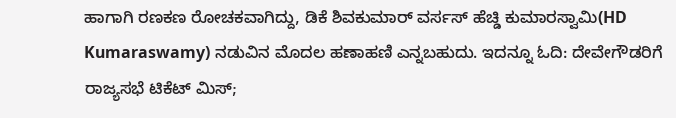ಹಾಗಾಗಿ ರಣಕಣ ರೋಚಕವಾಗಿದ್ದು, ಡಿಕೆ ಶಿವಕುಮಾರ್ ವರ್ಸಸ್ ಹೆಚ್ಡಿ ಕುಮಾರಸ್ವಾಮಿ(HD Kumaraswamy) ನಡುವಿನ ಮೊದಲ ಹಣಾಹಣಿ ಎನ್ನಬಹುದು. ಇದನ್ನೂ ಓದಿ: ದೇವೇಗೌಡರಿಗೆ ರಾಜ್ಯಸಭೆ ಟಿಕೆಟ್ ಮಿಸ್;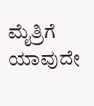ಮೈತ್ರಿಗೆ ಯಾವುದೇ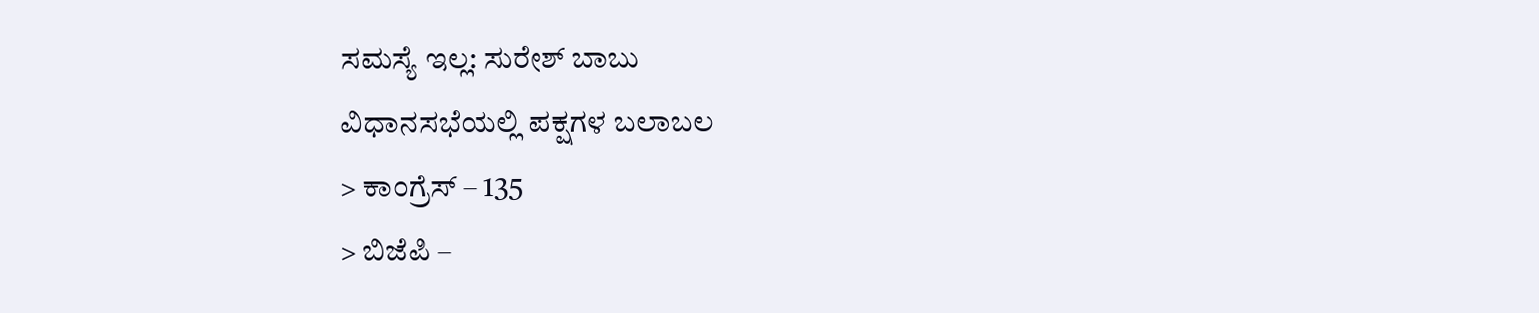ಸಮಸ್ಯೆ ಇಲ್ಲ: ಸುರೇಶ್ ಬಾಬು
ವಿಧಾನಸಭೆಯಲ್ಲಿ ಪಕ್ಷಗಳ ಬಲಾಬಲ
> ಕಾಂಗ್ರೆಸ್ – 135
> ಬಿಜೆಪಿ –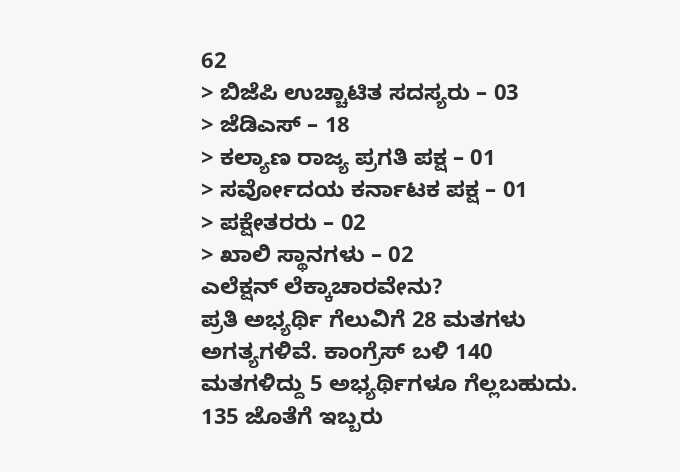62
> ಬಿಜೆಪಿ ಉಚ್ಚಾಟಿತ ಸದಸ್ಯರು – 03
> ಜೆಡಿಎಸ್ – 18
> ಕಲ್ಯಾಣ ರಾಜ್ಯ ಪ್ರಗತಿ ಪಕ್ಷ – 01
> ಸರ್ವೋದಯ ಕರ್ನಾಟಕ ಪಕ್ಷ – 01
> ಪಕ್ಷೇತರರು – 02
> ಖಾಲಿ ಸ್ಥಾನಗಳು – 02
ಎಲೆಕ್ಷನ್ ಲೆಕ್ಕಾಚಾರವೇನು?
ಪ್ರತಿ ಅಭ್ಯರ್ಥಿ ಗೆಲುವಿಗೆ 28 ಮತಗಳು ಅಗತ್ಯಗಳಿವೆ. ಕಾಂಗ್ರೆಸ್ ಬಳಿ 140 ಮತಗಳಿದ್ದು 5 ಅಭ್ಯರ್ಥಿಗಳೂ ಗೆಲ್ಲಬಹುದು. 135 ಜೊತೆಗೆ ಇಬ್ಬರು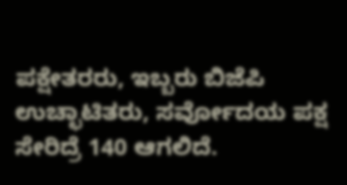ಪಕ್ಷೇತರರು, ಇಬ್ಬರು ಬಿಜೆಪಿ ಉಚ್ಛಾಟಿತರು, ಸರ್ವೋದಯ ಪಕ್ಷ ಸೇರಿದ್ರೆ 140 ಆಗಲಿದೆ.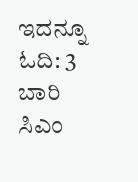ಇದನ್ನೂ ಓದಿ: 3 ಬಾರಿ ಸಿಎಂ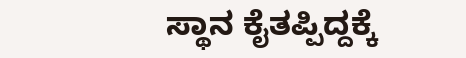ಸ್ಥಾನ ಕೈತಪ್ಪಿದ್ದಕ್ಕೆ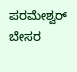ಪರಮೇಶ್ವರ್ ಬೇಸರ